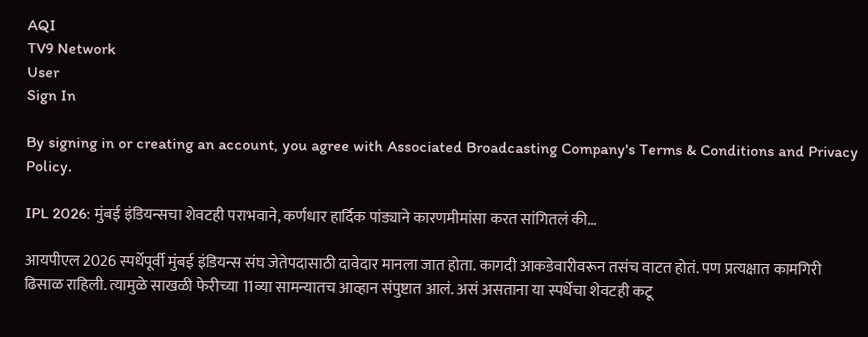AQI
TV9 Network
User
Sign In

By signing in or creating an account, you agree with Associated Broadcasting Company's Terms & Conditions and Privacy Policy.

IPL 2026: मुंबई इंडियन्सचा शेवटही पराभवाने, कर्णधार हार्दिक पांड्याने कारणमीमांसा करत सांगितलं की…

आयपीएल 2026 स्पर्धेपूर्वी मुंबई इंडियन्स संघ जेतेपदासाठी दावेदार मानला जात होता. कागदी आकडेवारीवरून तसंच वाटत होतं. पण प्रत्यक्षात कामगिरी ढिसाळ राहिली. त्यामुळे साखळी फेरीच्या 11व्या सामन्यातच आव्हान संपुष्टात आलं. असं असताना या स्पर्धेचा शेवटही कटू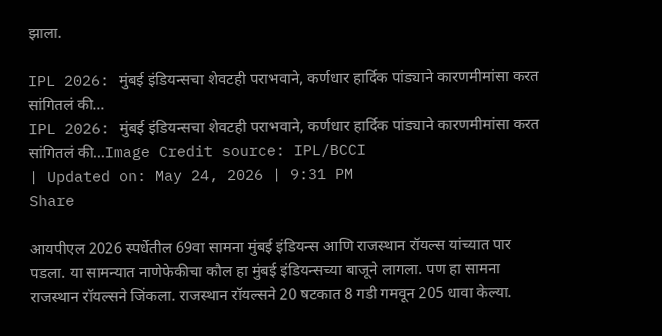झाला.

IPL 2026: मुंबई इंडियन्सचा शेवटही पराभवाने, कर्णधार हार्दिक पांड्याने कारणमीमांसा करत सांगितलं की...
IPL 2026: मुंबई इंडियन्सचा शेवटही पराभवाने, कर्णधार हार्दिक पांड्याने कारणमीमांसा करत सांगितलं की...Image Credit source: IPL/BCCI
| Updated on: May 24, 2026 | 9:31 PM
Share

आयपीएल 2026 स्पर्धेतील 69वा सामना मुंबई इंडियन्स आणि राजस्थान रॉयल्स यांच्यात पार पडला. या सामन्यात नाणेफेकीचा कौल हा मुंबई इंडियन्सच्या बाजूने लागला. पण हा सामना राजस्थान रॉयल्सने जिंकला. राजस्थान रॉयल्सने 20 षटकात 8 गडी गमवून 205 धावा केल्या.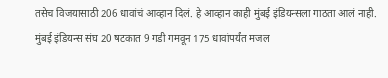तसेच विजयासाठी 206 धावांचं आव्हान दिलं. हे आव्हान काही मुंबई इंडियन्सला गाठता आलं नाही. मुंबई इंडियन्स संघ 20 षटकात 9 गडी गमवून 175 धावांपर्यंत मजल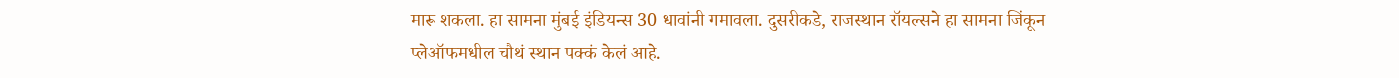मारू शकला. हा सामना मुंबई इंडियन्स 30 धावांनी गमावला. दुसरीकडे, राजस्थान रॉयल्सने हा सामना जिंकून प्लेऑफमधील चौथं स्थान पक्कं केलं आहे.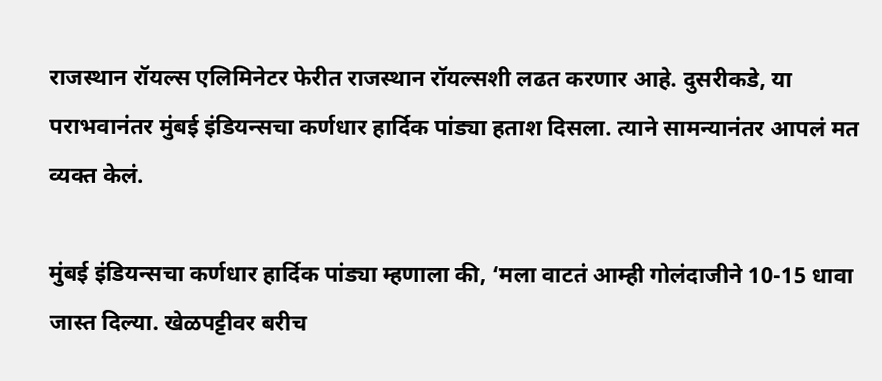राजस्थान रॉयल्स एलिमिनेटर फेरीत राजस्थान रॉयल्सशी लढत करणार आहे. दुसरीकडे, या पराभवानंतर मुंबई इंडियन्सचा कर्णधार हार्दिक पांड्या हताश दिसला. त्याने सामन्यानंतर आपलं मत व्यक्त केलं.

मुंबई इंडियन्सचा कर्णधार हार्दिक पांड्या म्हणाला की, ‘मला वाटतं आम्ही गोलंदाजीने 10-15 धावा जास्त दिल्या. खेळपट्टीवर बरीच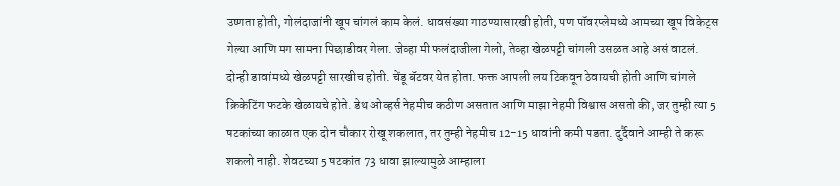उष्णता होती, गोलंदाजांनी खूप चांगलं काम केलं. धावसंख्या गाठण्यासारखी होती, पण पॉवरप्लेमध्ये आमच्या खूप विकेट्स गेल्या आणि मग सामना पिछाडीवर गेला. जेव्हा मी फलंदाजीला गेलो, तेव्हा खेळपट्टी चांगली उसळत आहे असं वाटलं. दोन्ही डावांमध्ये खेळपट्टी सारखीच होती. चेंडू बॅटवर येत होता. फक्त आपली लय टिकवून ठेवायची होती आणि चांगले क्रिकेटिंग फटके खेळायचे होते. डेथ ओव्हर्स नेहमीच कठीण असतात आणि माझा नेहमी विश्वास असतो की, जर तुम्ही त्या 5 षटकांच्या काळात एक दोन चौकार रोखू शकलात, तर तुम्ही नेहमीच 12-15 धावांनी कमी पडता. दुर्दैवाने आम्ही ते करू शकलो नाही. शेवटच्या 5 षटकांत 73 धावा झाल्यामुळे आम्हाला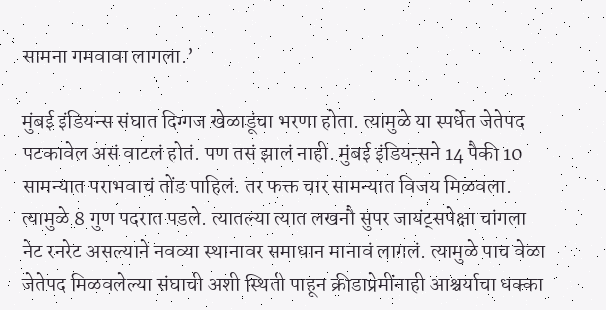सामना गमवावा लागला.’

मुंबई इंडियन्स संघात दिग्गज खेळाडूंचा भरणा होता. त्यामुळे या स्पर्धेत जेतेपद पटकावेल असं वाटलं होतं. पण तसं झालं नाही. मुंबई इंडियन्सने 14 पैकी 10 सामन्यात पराभवाचं तोंड पाहिलं. तर फक्त चार सामन्यात विजय मिळवला. त्यामुळे 8 गुण पदरात पडले. त्यातल्या त्यात लखनौ सुपर जायंट्सपेक्षा चांगला नेट रनरेट असल्याने नवव्या स्थानावर समाधान मानावं लागलं. त्यामुळे पाच वेळा जेतेपद मिळवलेल्या संघाची अशी स्थिती पाहून क्रीडाप्रेमींनाही आश्चर्याचा धक्का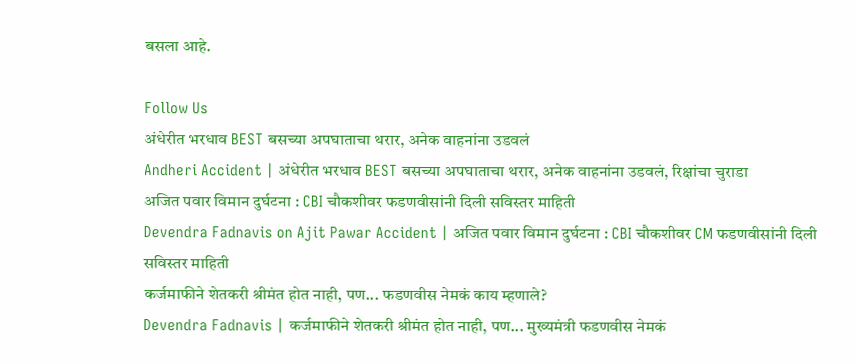बसला आहे.

Follow Us
अंधेरीत भरधाव BEST बसच्या अपघाताचा थरार, अनेक वाहनांना उडवलं
Andheri Accident | अंधेरीत भरधाव BEST बसच्या अपघाताचा थरार, अनेक वाहनांना उडवलं, रिक्षांचा चुराडा
अजित पवार विमान दुर्घटना : CBI चौकशीवर फडणवीसांनी दिली सविस्तर माहिती
Devendra Fadnavis on Ajit Pawar Accident | अजित पवार विमान दुर्घटना : CBI चौकशीवर CM फडणवीसांनी दिली सविस्तर माहिती
कर्जमाफीने शेतकरी श्रीमंत होत नाही, पण... फडणवीस नेमकं काय म्हणाले?
Devendra Fadnavis | कर्जमाफीने शेतकरी श्रीमंत होत नाही, पण... मुख्यमंत्री फडणवीस नेमकं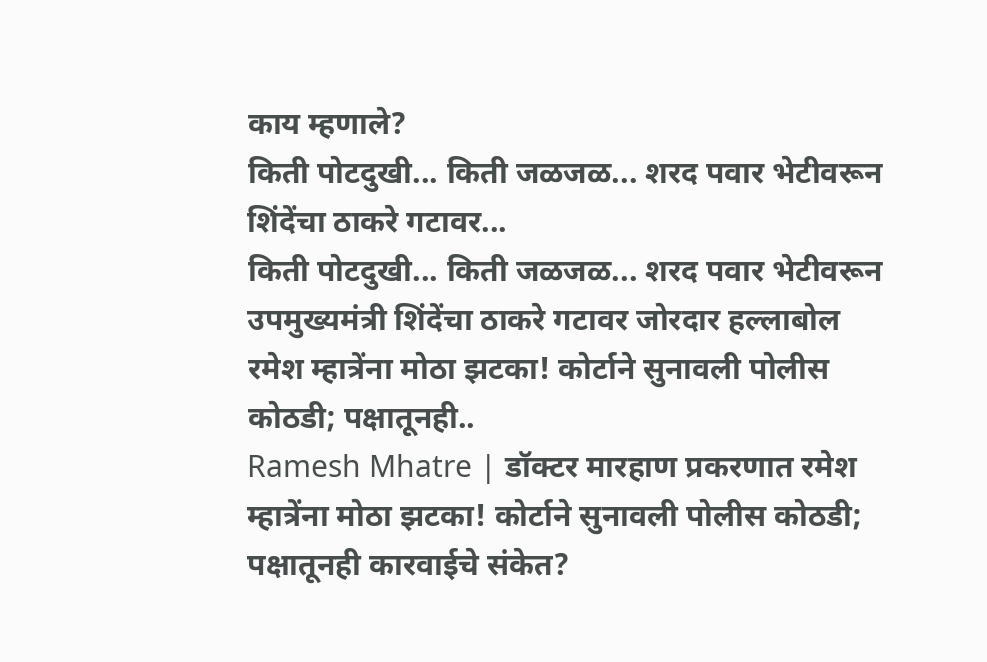काय म्हणाले?
किती पोटदुखी... किती जळजळ... शरद पवार भेटीवरून शिंदेंचा ठाकरे गटावर...
किती पोटदुखी... किती जळजळ... शरद पवार भेटीवरून उपमुख्यमंत्री शिंदेंचा ठाकरे गटावर जोरदार हल्लाबोल
रमेश म्हात्रेंना मोठा झटका! कोर्टाने सुनावली पोलीस कोठडी; पक्षातूनही..
Ramesh Mhatre | डॉक्टर मारहाण प्रकरणात रमेश म्हात्रेंना मोठा झटका! कोर्टाने सुनावली पोलीस कोठडी; पक्षातूनही कारवाईचे संकेत?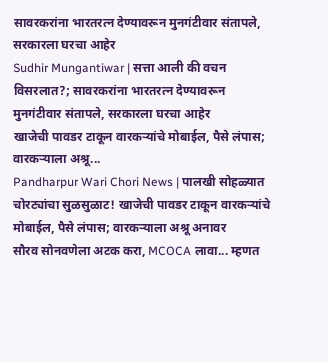सावरकरांना भारतरत्न देण्यावरून मुनगंटीवार संतापले, सरकारला घरचा आहेर
Sudhir Mungantiwar | सत्ता आली की वचन विसरलात?; सावरकरांना भारतरत्न देण्यावरून मुनगंटीवार संतापले, सरकारला घरचा आहेर
खाजेची पावडर टाकून वारकऱ्यांचे मोबाईल, पैसे लंपास; वारकऱ्याला अश्रू...
Pandharpur Wari Chori News | पालखी सोहळ्यात चोरट्यांचा सुळसुळाट! खाजेची पावडर टाकून वारकऱ्यांचे मोबाईल, पैसे लंपास; वारकऱ्याला अश्रू अनावर
सौरव सोनवणेला अटक करा, MCOCA लावा... म्हणत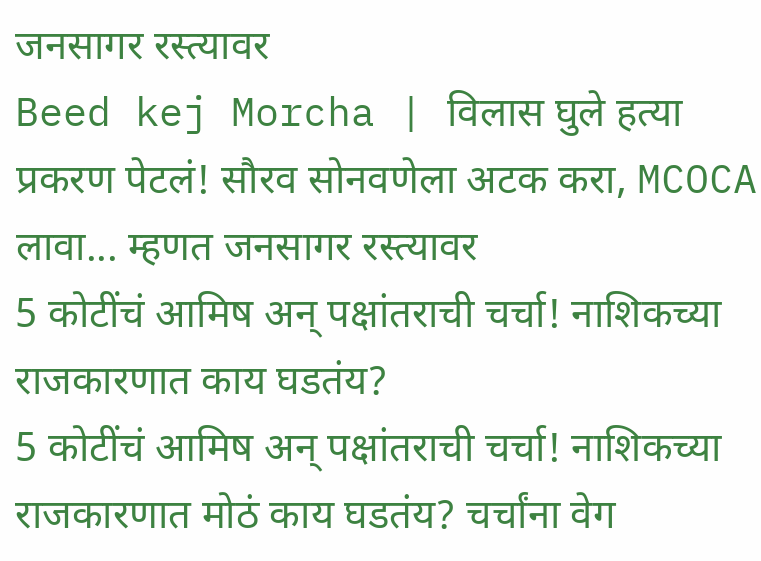जनसागर रस्त्यावर
Beed kej Morcha | विलास घुले हत्या प्रकरण पेटलं! सौरव सोनवणेला अटक करा, MCOCA लावा... म्हणत जनसागर रस्त्यावर
5 कोटींचं आमिष अन् पक्षांतराची चर्चा! नाशिकच्या राजकारणात काय घडतंय?
5 कोटींचं आमिष अन् पक्षांतराची चर्चा! नाशिकच्या राजकारणात मोठं काय घडतंय? चर्चांना वेग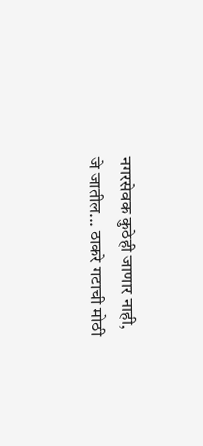नगरसेवक कुठेही जाणार नाही, जे जातील... ठाकरे गटाची मोठी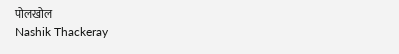पोलखोल
Nashik Thackeray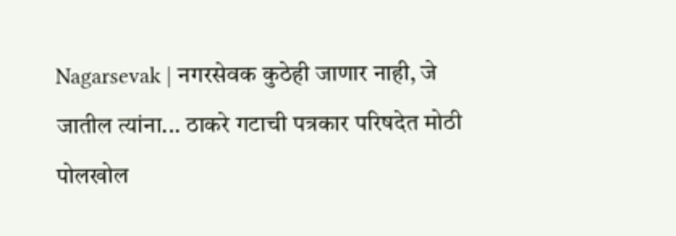Nagarsevak | नगरसेवक कुठेही जाणार नाही, जे जातील त्यांना... ठाकरे गटाची पत्रकार परिषदेत मोठी पोलखोल